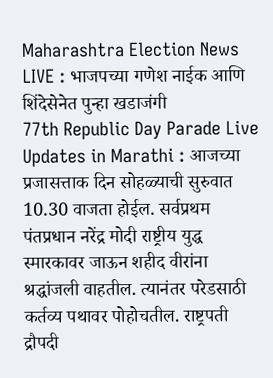Maharashtra Election News LIVE : भाजपच्या गणेश नाईक आणि शिंदेसेनेत पुन्हा खडाजंगी
77th Republic Day Parade Live Updates in Marathi : आजच्या प्रजासत्ताक दिन सोहळ्याची सुरुवात 10.30 वाजता होईल. सर्वप्रथम पंतप्रधान नरेंद्र मोदी राष्ट्रीय युद्ध स्मारकावर जाऊन शहीद वीरांना श्रद्धांजली वाहतील. त्यानंतर परेडसाठी कर्तव्य पथावर पोहोचतील. राष्ट्रपती द्रौपदी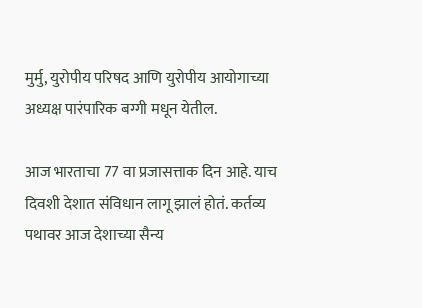मुर्मु, युरोपीय परिषद आणि युरोपीय आयोगाच्या अध्यक्ष पारंपारिक बग्गी मधून येतील.

आज भारताचा 77 वा प्रजासत्ताक दिन आहे. याच दिवशी देशात संविधान लागू झालं होतं. कर्तव्य पथावर आज देशाच्या सैन्य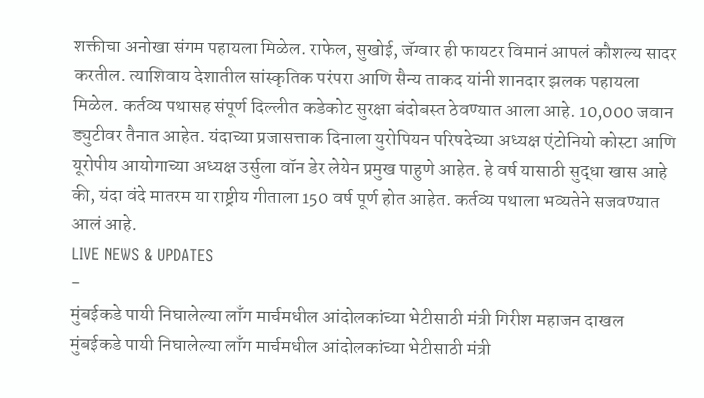शक्तीचा अनोखा संगम पहायला मिळेल. राफेल, सुखोई, जॅग्वार ही फायटर विमानं आपलं कौशल्य सादर करतील. त्याशिवाय देशातील सांस्कृतिक परंपरा आणि सैन्य ताकद यांनी शानदार झलक पहायला मिळेल. कर्तव्य पथासह संपूर्ण दिल्लीत कडेकोट सुरक्षा बंदोबस्त ठेवण्यात आला आहे. 10,000 जवान ड्युटीवर तैनात आहेत. यंदाच्या प्रजासत्ताक दिनाला युरोपियन परिषदेच्या अध्यक्ष एंटोनियो कोस्टा आणि यूरोपीय आयोगाच्या अध्यक्ष उर्सुला वॉन डेर लेयेन प्रमुख पाहुणे आहेत. हे वर्ष यासाठी सुद्धा खास आहे की, यंदा वंदे मातरम या राष्ट्रीय गीताला 150 वर्ष पूर्ण होत आहेत. कर्तव्य पथाला भव्यतेने सजवण्यात आलं आहे.
LIVE NEWS & UPDATES
-
मुंबईकडे पायी निघालेल्या लाँग मार्चमधील आंदोलकांच्या भेटीसाठी मंत्री गिरीश महाजन दाखल
मुंबईकडे पायी निघालेल्या लाँग मार्चमधील आंदोलकांच्या भेटीसाठी मंत्री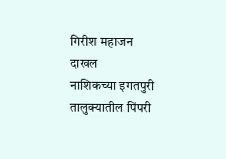गिरीश महाजन दाखल
नाशिकच्या इगतपुरी तालुक्यातील पिंपरी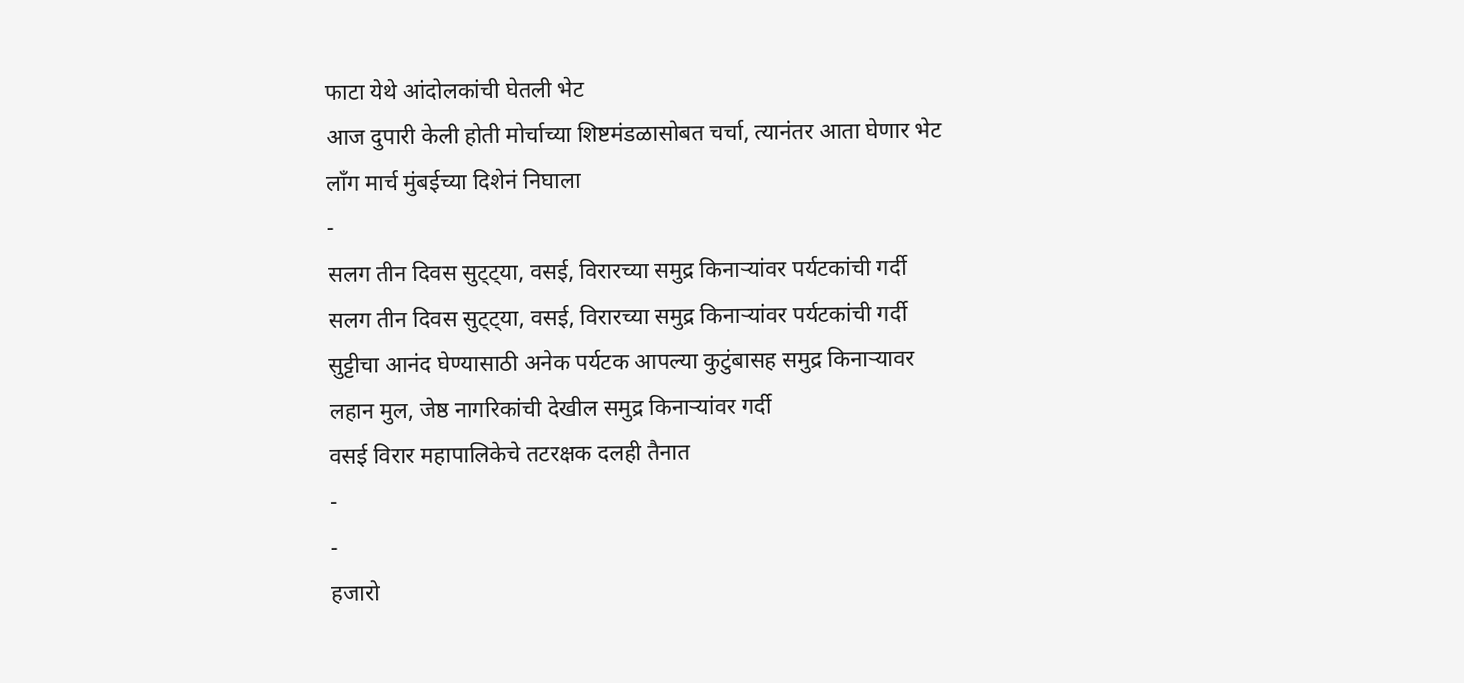फाटा येथे आंदोलकांची घेतली भेट
आज दुपारी केली होती मोर्चाच्या शिष्टमंडळासोबत चर्चा, त्यानंतर आता घेणार भेट
लाँग मार्च मुंबईच्या दिशेनं निघाला
-
सलग तीन दिवस सुट्ट्या, वसई, विरारच्या समुद्र किनाऱ्यांवर पर्यटकांची गर्दी
सलग तीन दिवस सुट्ट्या, वसई, विरारच्या समुद्र किनाऱ्यांवर पर्यटकांची गर्दी
सुट्टीचा आनंद घेण्यासाठी अनेक पर्यटक आपल्या कुटुंबासह समुद्र किनाऱ्यावर
लहान मुल, जेष्ठ नागरिकांची देखील समुद्र किनाऱ्यांवर गर्दी
वसई विरार महापालिकेचे तटरक्षक दलही तैनात
-
-
हजारो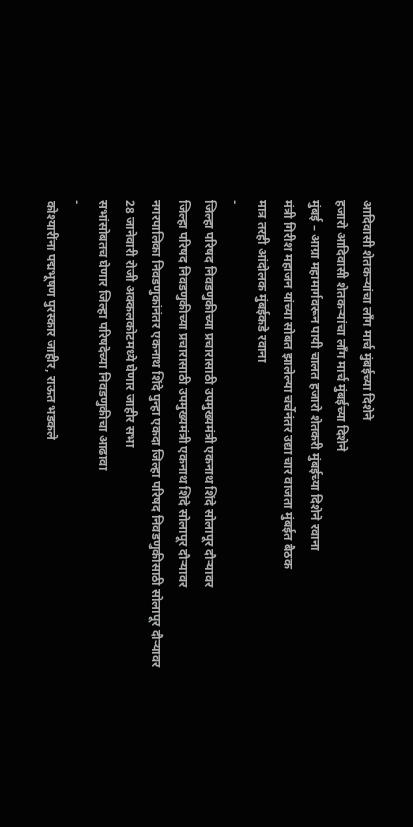आदिवासी शेतकऱ्यांचा लाँग मार्च मुंबईच्या दिशेने
हजारो आदिवासी शेतकऱ्यांचा लाँग मार्च मुंबईच्या दिशेने
मुंबई – आग्रा महामार्गवरून पायी चालत हजारो शेतकरी मुंबईच्या दिशेने रवाना
मंत्री गिरीश महाजन यांच्या सोबत झालेल्या चर्चेनंतर उद्या चार वाजता मुंबईत बैठक
मात्र तरही आंदोलक मुंबईकडे रवाना
-
जिल्हा परिषद निवडणुकीच्या प्रचारासाठी उपमुख्यमंत्री एकनाथ शिंदे सोलापूर दौऱ्यावर
जिल्हा परिषद निवडणुकीच्या प्रचारासाठी उपमुख्यमंत्री एकनाथ शिंदे सोलापूर दौऱ्यावर
नगरपालिका निवडणुकांनंतर एकनाथ शिंदे पुन्हा एकदा जिल्हा परिषद निवडणुकीसाठी सोलापूर दौऱ्यावर
28 जानेवारी रोजी अक्कलकोटमध्ये घेणार जाहीर सभा
सभांसोबतच घेणार जिल्हा परिषदेच्या निवडणुकीचा आढावा
-
कोश्यारींना पद्मभूषण पुरस्कार जाहीर, राऊत भडकले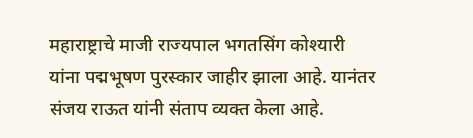महाराष्ट्राचे माजी राज्यपाल भगतसिंग कोश्यारी यांना पद्मभूषण पुरस्कार जाहीर झाला आहे. यानंतर संजय राऊत यांनी संताप व्यक्त केला आहे.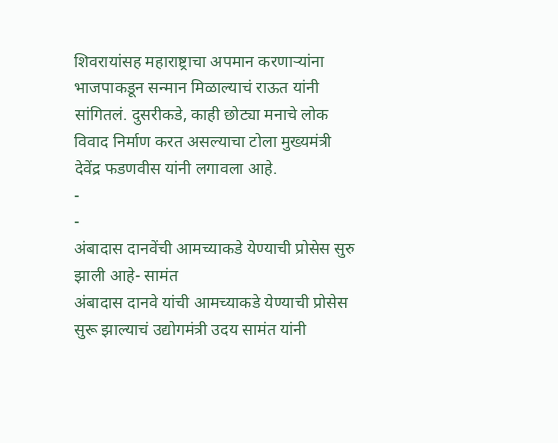शिवरायांसह महाराष्ट्राचा अपमान करणाऱ्यांना भाजपाकडून सन्मान मिळाल्याचं राऊत यांनी सांगितलं. दुसरीकडे, काही छोट्या मनाचे लोक विवाद निर्माण करत असल्याचा टोला मुख्यमंत्री देवेंद्र फडणवीस यांनी लगावला आहे.
-
-
अंबादास दानवेंची आमच्याकडे येण्याची प्रोसेस सुरु झाली आहे- सामंत
अंबादास दानवे यांची आमच्याकडे येण्याची प्रोसेस सुरू झाल्याचं उद्योगमंत्री उदय सामंत यांनी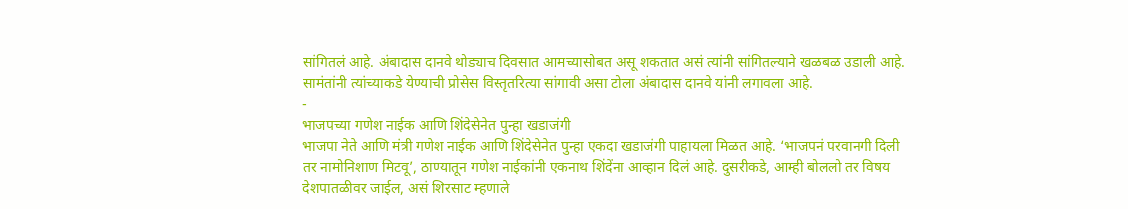सांगितलं आहे. अंबादास दानवे थोड्याच दिवसात आमच्यासोबत असू शकतात असं त्यांनी सांगितल्याने खळबळ उडाली आहे. सामंतांनी त्यांच्याकडे येण्याची प्रोसेस विस्तृतरित्या सांगावी असा टोला अंबादास दानवे यांनी लगावला आहे.
-
भाजपच्या गणेश नाईक आणि शिंदेसेनेत पुन्हा खडाजंगी
भाजपा नेते आणि मंत्री गणेश नाईक आणि शिंदेसेनेत पुन्हा एकदा खडाजंगी पाहायला मिळत आहे. ‘भाजपनं परवानगी दिली तर नामोनिशाण मिटवू’, ठाण्यातून गणेश नाईकांनी एकनाथ शिंदेंना आव्हान दिलं आहे. दुसरीकडे, आम्ही बोललो तर विषय देशपातळीवर जाईल, असं शिरसाट म्हणाले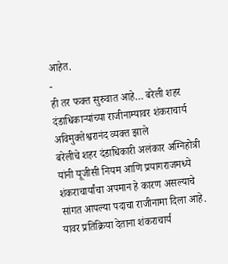आहेत.
-
ही तर फक्त सुरुवात आहे… बरेली शहर दंडाधिकाऱ्यांच्या राजीनाम्यावर शंकराचार्य अविमुक्तेश्वरानंद व्यक्त झाले
बरेलीचे शहर दंडाधिकारी अलंकार अग्निहोत्री यांनी यूजीसी नियम आणि प्रयागराजमध्ये शंकराचार्यांचा अपमान हे कारण असल्याचे सांगत आपल्या पदाचा राजीनामा दिला आहे. यावर प्रतिक्रिया देताना शंकराचार्य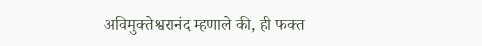अविमुक्तेश्वरानंद म्हणाले की, ही फक्त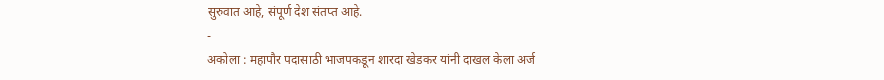सुरुवात आहे, संपूर्ण देश संतप्त आहे.
-
अकोला : महापौर पदासाठी भाजपकडून शारदा खेडकर यांनी दाखल केला अर्ज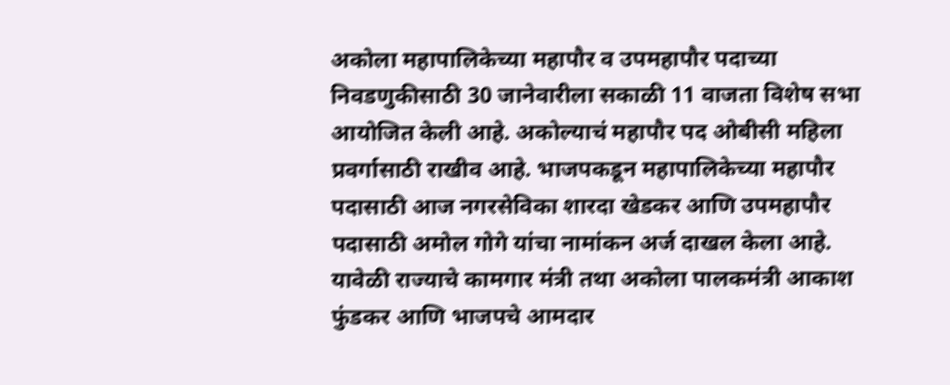अकोला महापालिकेच्या महापौर व उपमहापौर पदाच्या निवडणुकीसाठी 30 जानेवारीला सकाळी 11 वाजता विशेष सभा आयोजित केली आहे. अकोल्याचं महापौर पद ओबीसी महिला प्रवर्गासाठी राखीव आहे. भाजपकडून महापालिकेच्या महापौर पदासाठी आज नगरसेविका शारदा खेडकर आणि उपमहापौर पदासाठी अमोल गोगे यांचा नामांकन अर्ज दाखल केला आहे. यावेळी राज्याचे कामगार मंत्री तथा अकोला पालकमंत्री आकाश फुंडकर आणि भाजपचे आमदार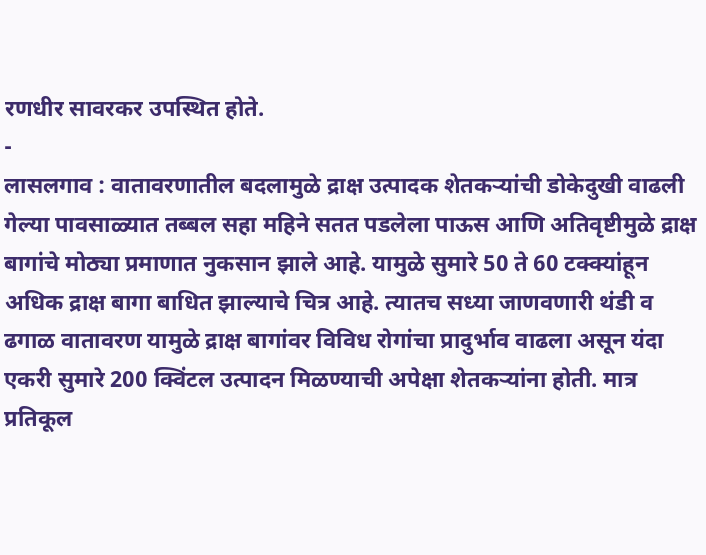रणधीर सावरकर उपस्थित होते.
-
लासलगाव : वातावरणातील बदलामुळे द्राक्ष उत्पादक शेतकऱ्यांची डोकेदुखी वाढली
गेल्या पावसाळ्यात तब्बल सहा महिने सतत पडलेला पाऊस आणि अतिवृष्टीमुळे द्राक्ष बागांचे मोठ्या प्रमाणात नुकसान झाले आहे. यामुळे सुमारे 50 ते 60 टक्क्यांहून अधिक द्राक्ष बागा बाधित झाल्याचे चित्र आहे. त्यातच सध्या जाणवणारी थंडी व ढगाळ वातावरण यामुळे द्राक्ष बागांवर विविध रोगांचा प्रादुर्भाव वाढला असून यंदा एकरी सुमारे 200 क्विंटल उत्पादन मिळण्याची अपेक्षा शेतकऱ्यांना होती. मात्र प्रतिकूल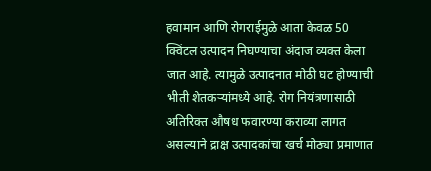हवामान आणि रोगराईमुळे आता केवळ 50 क्विंटल उत्पादन निघण्याचा अंदाज व्यक्त केला जात आहे. त्यामुळे उत्पादनात मोठी घट होण्याची भीती शेतकऱ्यांमध्ये आहे. रोग नियंत्रणासाठी अतिरिक्त औषध फवारण्या कराव्या लागत असल्याने द्राक्ष उत्पादकांचा खर्च मोठ्या प्रमाणात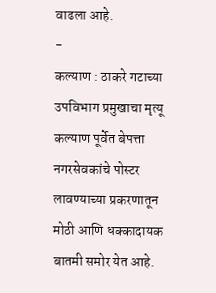वाढला आहे.
-
कल्याण : ठाकरे गटाच्या उपविभाग प्रमुखाचा मृत्यू
कल्याण पूर्वेत बेपत्ता नगरसेवकांचे पोस्टर लावण्याच्या प्रकरणातून मोठी आणि धक्कादायक बातमी समोर येत आहे.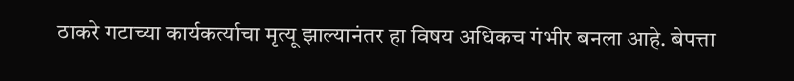ठाकरे गटाच्या कार्यकर्त्याचा मृत्यू झाल्यानंतर हा विषय अधिकच गंभीर बनला आहे. बेपत्ता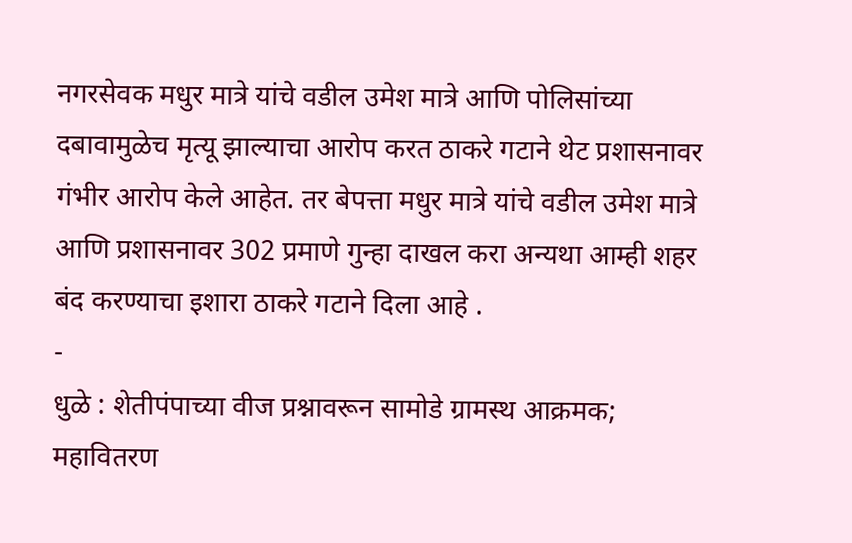नगरसेवक मधुर मात्रे यांचे वडील उमेश मात्रे आणि पोलिसांच्या दबावामुळेच मृत्यू झाल्याचा आरोप करत ठाकरे गटाने थेट प्रशासनावर गंभीर आरोप केले आहेत. तर बेपत्ता मधुर मात्रे यांचे वडील उमेश मात्रे आणि प्रशासनावर 302 प्रमाणे गुन्हा दाखल करा अन्यथा आम्ही शहर बंद करण्याचा इशारा ठाकरे गटाने दिला आहे .
-
धुळे : शेतीपंपाच्या वीज प्रश्नावरून सामोडे ग्रामस्थ आक्रमक; महावितरण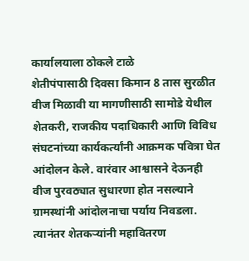कार्यालयाला ठोकले टाळे
शेतीपंपासाठी दिवसा किमान 8 तास सुरळीत वीज मिळावी या मागणीसाठी सामोडे येथील शेतकरी, राजकीय पदाधिकारी आणि विविध संघटनांच्या कार्यकर्त्यांनी आक्रमक पवित्रा घेत आंदोलन केले. वारंवार आश्वासने देऊनही वीज पुरवठ्यात सुधारणा होत नसल्याने ग्रामस्थांनी आंदोलनाचा पर्याय निवडला. त्यानंतर शेतकऱ्यांनी महावितरण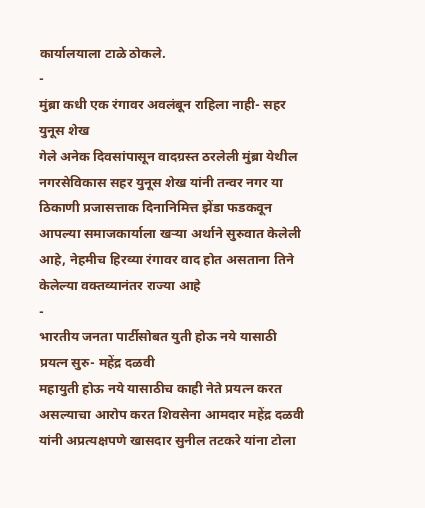कार्यालयाला टाळे ठोकले.
-
मुंब्रा कधी एक रंगावर अवलंबून राहिला नाही- सहर युनूस शेख
गेले अनेक दिवसांपासून वादग्रस्त ठरलेली मुंब्रा येथील नगरसेविकास सहर युनूस शेख यांनी तन्वर नगर या ठिकाणी प्रजासत्ताक दिनानिमित्त झेंडा फडकवून आपल्या समाजकार्याला खऱ्या अर्थाने सुरुवात केलेली आहे, नेहमीच हिरव्या रंगावर वाद होत असताना तिने केलेल्या वक्तव्यानंतर राज्या आहे
-
भारतीय जनता पार्टीसोबत युती होऊ नये यासाठी प्रयत्न सुरु- महेंद्र दळवी
महायुती होऊ नये यासाठीच काही नेते प्रयत्न करत असल्याचा आरोप करत शिवसेना आमदार महेंद्र दळवी यांनी अप्रत्यक्षपणे खासदार सुनील तटकरे यांना टोला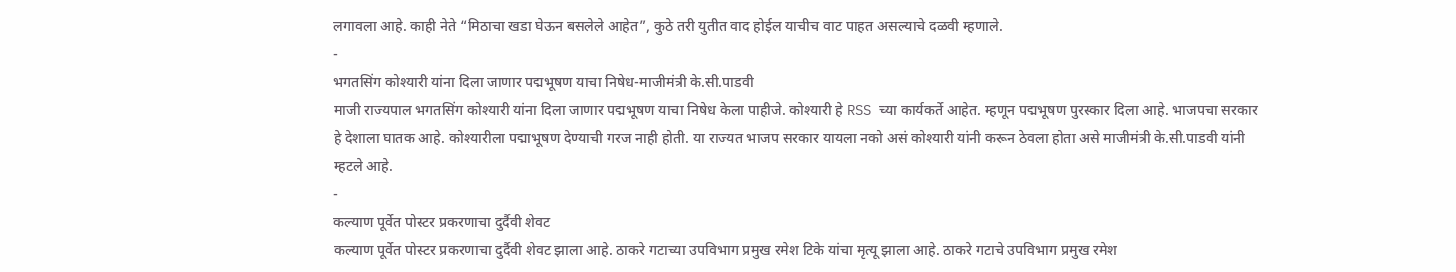लगावला आहे. काही नेते “मिठाचा खडा घेऊन बसलेले आहेत”, कुठे तरी युतीत वाद होईल याचीच वाट पाहत असल्याचे दळवी म्हणाले.
-
भगतसिंग कोश्यारी यांना दिला जाणार पद्मभूषण याचा निषेध-माजीमंत्री के.सी.पाडवी
माजी राज्यपाल भगतसिंग कोश्यारी यांना दिला जाणार पद्मभूषण याचा निषेध केला पाहीजे. कोश्यारी हे RSS च्या कार्यकर्ते आहेत. म्हणून पद्मभूषण पुरस्कार दिला आहे. भाजपचा सरकार हे देशाला घातक आहे. कोश्यारीला पद्माभूषण देण्याची गरज नाही होती. या राज्यत भाजप सरकार यायला नको असं कोश्यारी यांनी करून ठेवला होता असे माजीमंत्री के.सी.पाडवी यांनी म्हटले आहे.
-
कल्याण पूर्वेत पोस्टर प्रकरणाचा दुर्दैवी शेवट
कल्याण पूर्वेत पोस्टर प्रकरणाचा दुर्दैवी शेवट झाला आहे. ठाकरे गटाच्या उपविभाग प्रमुख रमेश टिके यांचा मृत्यू झाला आहे. ठाकरे गटाचे उपविभाग प्रमुख रमेश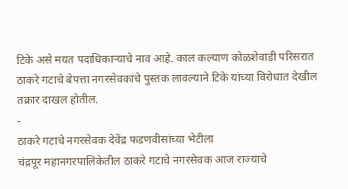टिके असे मयत पदाधिकाऱ्याचे नाव आहे. काल कल्याण कोळशेवाडी परिसरात ठाकरे गटाचे बेपत्ता नगरसेवकांचे पुस्तक लावल्याने टिके यांच्या विरोधात देखील तक्रार दाखल होतील.
-
ठाकरे गटाचे नगरसेवक देवेंद्र फडणवीसांच्या भेटीला
चंद्रपूर महानगरपालिकेतील ठाकरे गटाचे नगरसेवक आज राज्याचे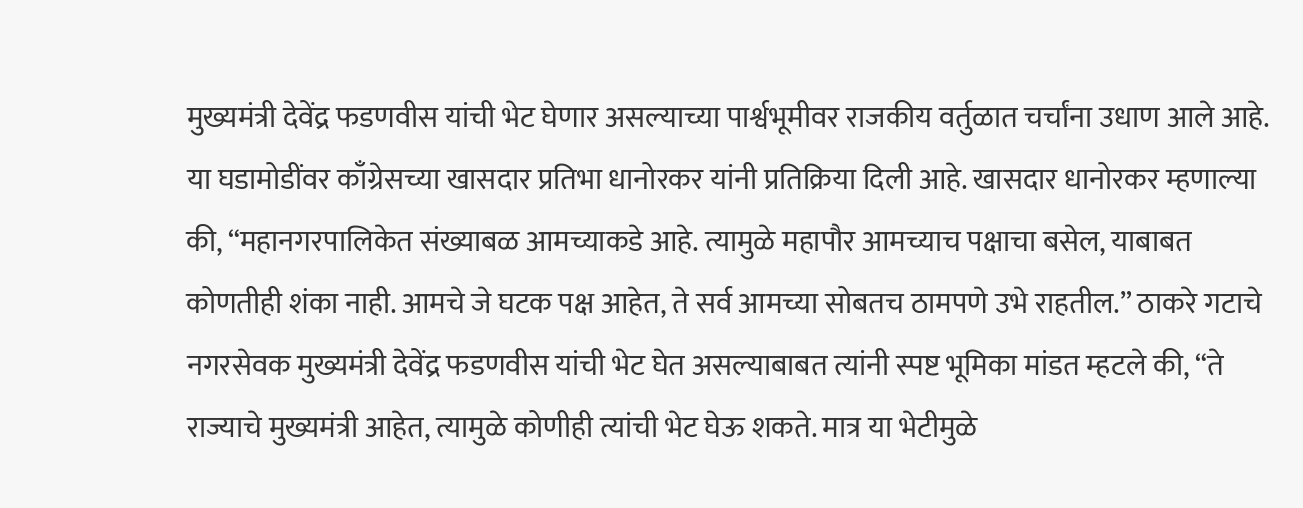मुख्यमंत्री देवेंद्र फडणवीस यांची भेट घेणार असल्याच्या पार्श्वभूमीवर राजकीय वर्तुळात चर्चांना उधाण आले आहे. या घडामोडींवर काँग्रेसच्या खासदार प्रतिभा धानोरकर यांनी प्रतिक्रिया दिली आहे. खासदार धानोरकर म्हणाल्या की, “महानगरपालिकेत संख्याबळ आमच्याकडे आहे. त्यामुळे महापौर आमच्याच पक्षाचा बसेल, याबाबत कोणतीही शंका नाही. आमचे जे घटक पक्ष आहेत, ते सर्व आमच्या सोबतच ठामपणे उभे राहतील.” ठाकरे गटाचे नगरसेवक मुख्यमंत्री देवेंद्र फडणवीस यांची भेट घेत असल्याबाबत त्यांनी स्पष्ट भूमिका मांडत म्हटले की, “ते राज्याचे मुख्यमंत्री आहेत, त्यामुळे कोणीही त्यांची भेट घेऊ शकते. मात्र या भेटीमुळे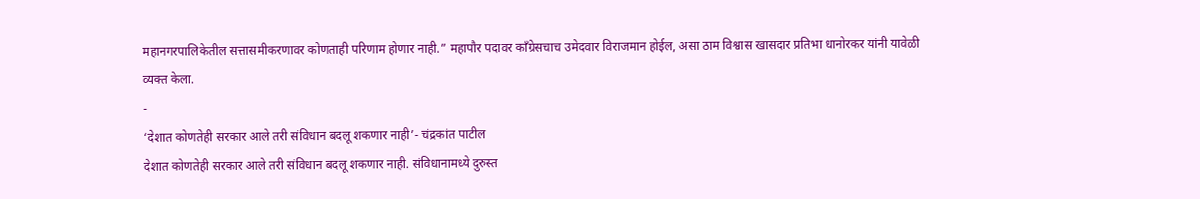महानगरपालिकेतील सत्तासमीकरणावर कोणताही परिणाम होणार नाही.” महापौर पदावर काँग्रेसचाच उमेदवार विराजमान होईल, असा ठाम विश्वास खासदार प्रतिभा धानोरकर यांनी यावेळी व्यक्त केला.
-
‘देशात कोणतेही सरकार आले तरी संविधान बदलू शकणार नाही’- चंद्रकांत पाटील
देशात कोणतेही सरकार आले तरी संविधान बदलू शकणार नाही. संविधानामध्ये दुरुस्त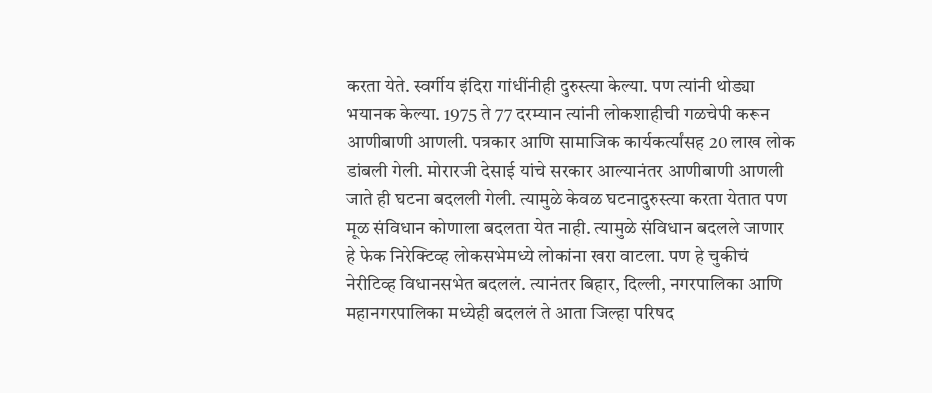करता येते. स्वर्गीय इंदिरा गांधींनीही दुरुस्त्या केल्या. पण त्यांनी थोड्या भयानक केल्या. 1975 ते 77 दरम्यान त्यांनी लोकशाहीची गळचेपी करून आणीबाणी आणली. पत्रकार आणि सामाजिक कार्यकर्त्यांसह 20 लाख लोक डांबली गेली. मोरारजी देसाई यांचे सरकार आल्यानंतर आणीबाणी आणली जाते ही घटना बदलली गेली. त्यामुळे केवळ घटनादुरुस्त्या करता येतात पण मूळ संविधान कोणाला बदलता येत नाही. त्यामुळे संविधान बदलले जाणार हे फेक निरेक्टिव्ह लोकसभेमध्ये लोकांना खरा वाटला. पण हे चुकीचं नेरीटिव्ह विधानसभेत बदललं. त्यानंतर बिहार, दिल्ली, नगरपालिका आणि महानगरपालिका मध्येही बदललं ते आता जिल्हा परिषद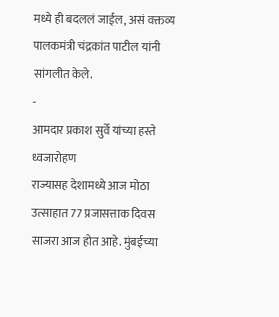मध्ये ही बदललं जाईल, असं वक्तव्य पालकमंत्री चंद्रकांत पाटील यांनी सांगलीत केले.
-
आमदार प्रकाश सुर्वे यांच्या हस्ते ध्वजारोहण
राज्यासह देशामध्ये आज मोठा उत्साहात 77 प्रजासत्ताक दिवस साजरा आज होत आहे. मुंबईच्या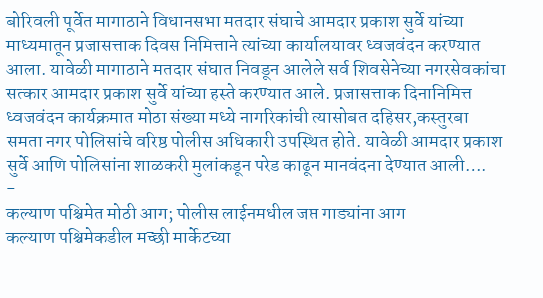बोरिवली पूर्वेत मागाठाने विधानसभा मतदार संघाचे आमदार प्रकाश सुर्वे यांच्या माध्यमातून प्रजासत्ताक दिवस निमित्ताने त्यांच्या कार्यालयावर ध्वजवंदन करण्यात आला. यावेळी मागाठाने मतदार संघात निवडून आलेले सर्व शिवसेनेच्या नगरसेवकांचा सत्कार आमदार प्रकाश सुर्वे यांच्या हस्ते करण्यात आले. प्रजासत्ताक दिनानिमित्त ध्वजवंदन कार्यक्रमात मोठा संख्या मध्ये नागरिकांची त्यासोबत दहिसर,कस्तुरबा समता नगर पोलिसांचे वरिष्ठ पोलीस अधिकारी उपस्थित होते. यावेळी आमदार प्रकाश सुर्वे आणि पोलिसांना शाळकरी मुलांकडून परेड काढून मानवंदना देण्यात आली….
-
कल्याण पश्चिमेत मोठी आग; पोलीस लाईनमधील जप्त गाड्यांना आग
कल्याण पश्चिमेकडील मच्छी मार्केटच्या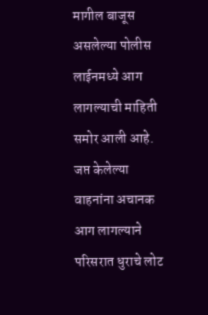मागील बाजूस असलेल्या पोलीस लाईनमध्ये आग लागल्याची माहिती समोर आली आहे. जप्त केलेल्या वाहनांना अचानक आग लागल्याने परिसरात धुराचे लोट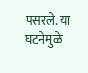पसरले. या घटनेमुळे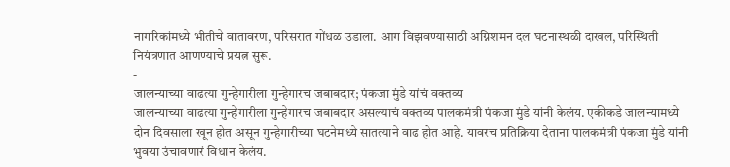नागरिकांमध्ये भीतीचे वातावरण, परिसरात गोंधळ उडाला. आग विझवण्यासाठी अग्निशमन दल घटनास्थळी दाखल, परिस्थिती नियंत्रणात आणण्याचे प्रयत्न सुरू.
-
जालन्याच्या वाढत्या गुन्हेगारीला गुन्हेगारच जबाबदार; पंकजा मुंडे यांचं वक्तव्य
जालन्याच्या वाढत्या गुन्हेगारीला गुन्हेगारच जबाबदार असल्याचं वक्तव्य पालकमंत्री पंकजा मुंडे यांनी केलंय. एकीकडे जालन्यामध्ये दोन दिवसाला खून होत असून गुन्हेगारीच्या घटनेमध्ये सातत्याने वाढ होत आहे. यावरच प्रतिक्रिया देताना पालकमंत्री पंकजा मुंडे यांनी भुवया उंचावणारं विधान केलंय.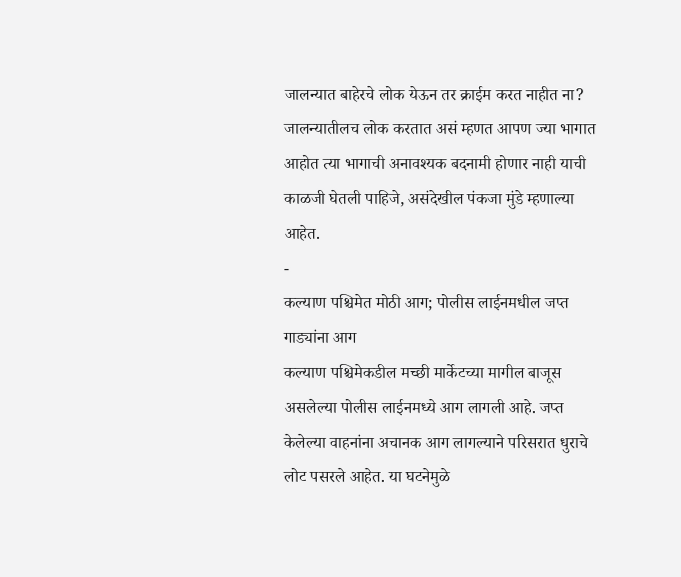जालन्यात बाहेरचे लोक येऊन तर क्राईम करत नाहीत ना? जालन्यातीलच लोक करतात असं म्हणत आपण ज्या भागात आहोत त्या भागाची अनावश्यक बदनामी होणार नाही याची काळजी घेतली पाहिजे, असंदेखील पंकजा मुंडे म्हणाल्या आहेत.
-
कल्याण पश्चिमेत मोठी आग; पोलीस लाईनमधील जप्त गाड्यांना आग
कल्याण पश्चिमेकडील मच्छी मार्केटच्या मागील बाजूस असलेल्या पोलीस लाईनमध्ये आग लागली आहे. जप्त केलेल्या वाहनांना अचानक आग लागल्याने परिसरात धुराचे लोट पसरले आहेत. या घटनेमुळे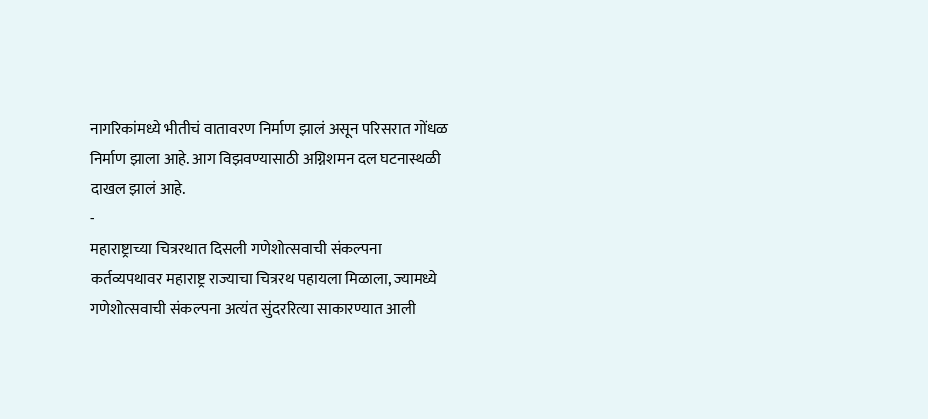नागरिकांमध्ये भीतीचं वातावरण निर्माण झालं असून परिसरात गोंधळ निर्माण झाला आहे. आग विझवण्यासाठी अग्निशमन दल घटनास्थळी दाखल झालं आहे.
-
महाराष्ट्राच्या चित्ररथात दिसली गणेशोत्सवाची संकल्पना
कर्तव्यपथावर महाराष्ट्र राज्याचा चित्ररथ पहायला मिळाला, ज्यामध्ये गणेशोत्सवाची संकल्पना अत्यंत सुंदररित्या साकारण्यात आली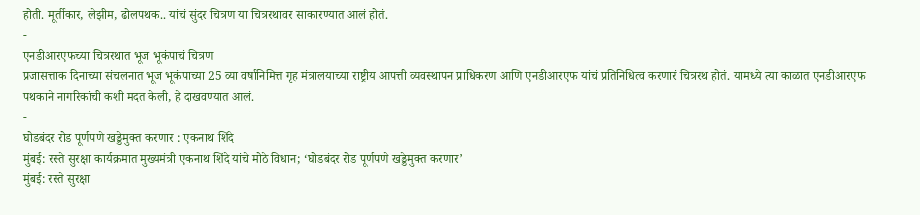होती. मूर्तीकार, लेझीम, ढोलपथक.. यांचं सुंदर चित्रण या चित्ररथावर साकारण्यात आलं होतं.
-
एनडीआरएफच्या चित्ररथात भूज भूकंपाचं चित्रण
प्रजासत्ताक दिनाच्या संचलनात भूज भूकंपाच्या 25 व्या वर्षानिमित्त गृह मंत्रालयाच्या राष्ट्रीय आपत्ती व्यवस्थापन प्राधिकरण आणि एनडीआरएफ यांचं प्रतिनिधित्व करणारं चित्ररथ होतं. यामध्ये त्या काळात एनडीआरएफ पथकाने नागरिकांची कशी मदत केली, हे दाखवण्यात आलं.
-
घोडबंदर रोड पूर्णपणे खड्डेमुक्त करणार : एकनाथ शिंदे
मुंबई: रस्ते सुरक्षा कार्यक्रमात मुख्यमंत्री एकनाथ शिंदे यांचे मोठे विधान; ‘घोडबंदर रोड पूर्णपणे खड्डेमुक्त करणार’
मुंबई: रस्ते सुरक्षा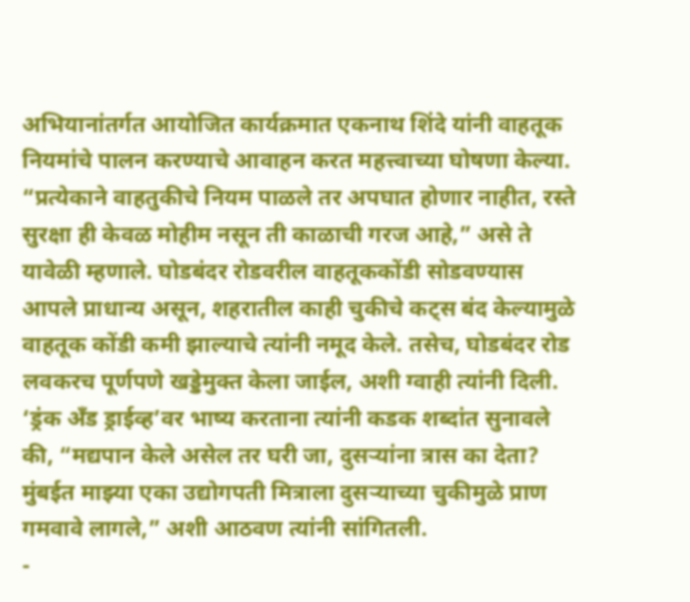अभियानांतर्गत आयोजित कार्यक्रमात एकनाथ शिंदे यांनी वाहतूक नियमांचे पालन करण्याचे आवाहन करत महत्त्वाच्या घोषणा केल्या. “प्रत्येकाने वाहतुकीचे नियम पाळले तर अपघात होणार नाहीत, रस्ते सुरक्षा ही केवळ मोहीम नसून ती काळाची गरज आहे,” असे ते यावेळी म्हणाले. घोडबंदर रोडवरील वाहतूककोंडी सोडवण्यास आपले प्राधान्य असून, शहरातील काही चुकीचे कट्स बंद केल्यामुळे वाहतूक कोंडी कमी झाल्याचे त्यांनी नमूद केले. तसेच, घोडबंदर रोड लवकरच पूर्णपणे खड्डेमुक्त केला जाईल, अशी ग्वाही त्यांनी दिली. ‘ड्रंक अँड ड्राईव्ह’वर भाष्य करताना त्यांनी कडक शब्दांत सुनावले की, “मद्यपान केले असेल तर घरी जा, दुसऱ्यांना त्रास का देता? मुंबईत माझ्या एका उद्योगपती मित्राला दुसऱ्याच्या चुकीमुळे प्राण गमवावे लागले,” अशी आठवण त्यांनी सांगितली.
-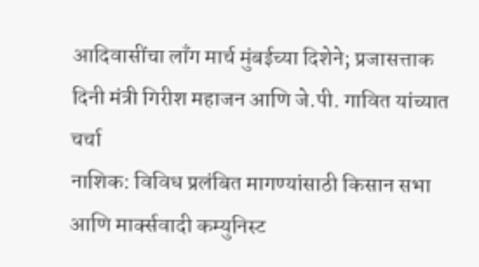आदिवासींचा लाँग मार्च मुंबईच्या दिशेने; प्रजासत्ताक दिनी मंत्री गिरीश महाजन आणि जे.पी. गावित यांच्यात चर्चा
नाशिक: विविध प्रलंबित मागण्यांसाठी किसान सभा आणि मार्क्सवादी कम्युनिस्ट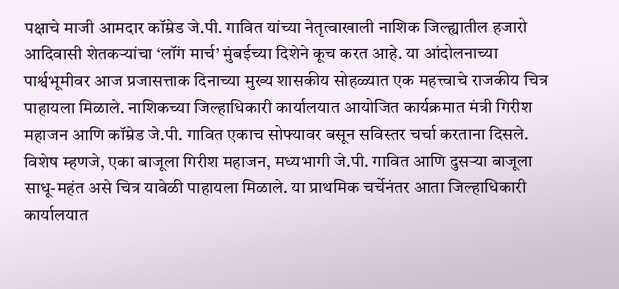पक्षाचे माजी आमदार कॉम्रेड जे.पी. गावित यांच्या नेतृत्वाखाली नाशिक जिल्ह्यातील हजारो आदिवासी शेतकऱ्यांचा ‘लॉंग मार्च’ मुंबईच्या दिशेने कूच करत आहे. या आंदोलनाच्या पार्श्वभूमीवर आज प्रजासत्ताक दिनाच्या मुख्य शासकीय सोहळ्यात एक महत्त्वाचे राजकीय चित्र पाहायला मिळाले. नाशिकच्या जिल्हाधिकारी कार्यालयात आयोजित कार्यक्रमात मंत्री गिरीश महाजन आणि कॉम्रेड जे.पी. गावित एकाच सोफ्यावर बसून सविस्तर चर्चा करताना दिसले. विशेष म्हणजे, एका बाजूला गिरीश महाजन, मध्यभागी जे.पी. गावित आणि दुसऱ्या बाजूला साधू-महंत असे चित्र यावेळी पाहायला मिळाले. या प्राथमिक चर्चेनंतर आता जिल्हाधिकारी कार्यालयात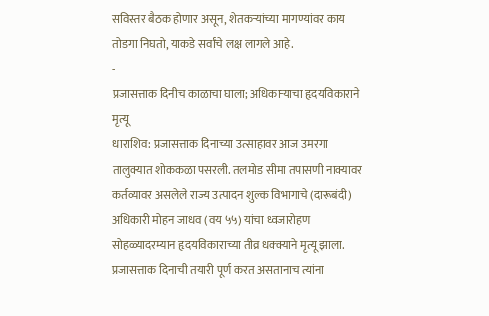सविस्तर बैठक होणार असून, शेतकऱ्यांच्या मागण्यांवर काय तोडगा निघतो, याकडे सर्वांचे लक्ष लागले आहे.
-
प्रजासत्ताक दिनीच काळाचा घाला; अधिकाऱ्याचा हृदयविकाराने मृत्यू
धाराशिव: प्रजासत्ताक दिनाच्या उत्साहावर आज उमरगा तालुक्यात शोककळा पसरली. तलमोड सीमा तपासणी नाक्यावर कर्तव्यावर असलेले राज्य उत्पादन शुल्क विभागाचे (दारूबंदी) अधिकारी मोहन जाधव (वय ५५) यांचा ध्वजारोहण सोहळ्यादरम्यान हृदयविकाराच्या तीव्र धक्क्याने मृत्यू झाला. प्रजासत्ताक दिनाची तयारी पूर्ण करत असतानाच त्यांना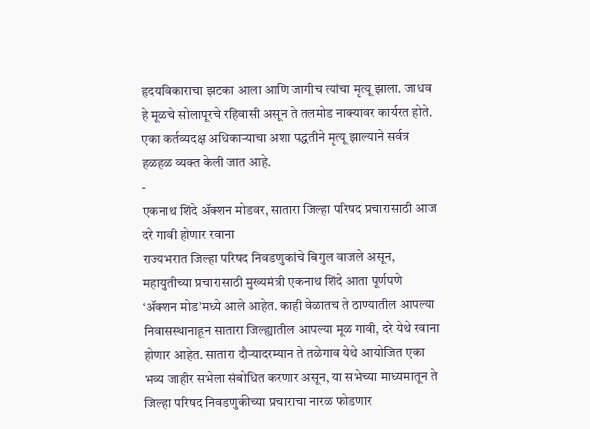हृदयविकाराचा झटका आला आणि जागीच त्यांचा मृत्यू झाला. जाधव हे मूळचे सोलापूरचे रहिवासी असून ते तलमोड नाक्यावर कार्यरत होते. एका कर्तव्यदक्ष अधिकाऱ्याचा अशा पद्धतीने मृत्यू झाल्याने सर्वत्र हळहळ व्यक्त केली जात आहे.
-
एकनाथ शिंदे ॲक्शन मोडवर, सातारा जिल्हा परिषद प्रचारासाठी आज दरे गावी होणार रवाना
राज्यभरात जिल्हा परिषद निवडणुकांचे बिगुल वाजले असून, महायुतीच्या प्रचारासाठी मुख्यमंत्री एकनाथ शिंदे आता पूर्णपणे ‘ॲक्शन मोड’मध्ये आले आहेत. काही वेळातच ते ठाण्यातील आपल्या निवासस्थानाहून सातारा जिल्ह्यातील आपल्या मूळ गावी, दरे येथे रवाना होणार आहेत. सातारा दौऱ्यादरम्यान ते तळेगाव येथे आयोजित एका भव्य जाहीर सभेला संबोधित करणार असून, या सभेच्या माध्यमातून ते जिल्हा परिषद निवडणुकीच्या प्रचाराचा नारळ फोडणार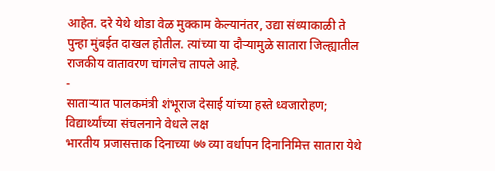आहेत. दरे येथे थोडा वेळ मुक्काम केल्यानंतर, उद्या संध्याकाळी ते पुन्हा मुंबईत दाखल होतील. त्यांच्या या दौऱ्यामुळे सातारा जिल्ह्यातील राजकीय वातावरण चांगलेच तापले आहे.
-
साताऱ्यात पालकमंत्री शंभूराज देसाई यांच्या हस्ते ध्वजारोहण; विद्यार्थ्यांच्या संचलनाने वेधले लक्ष
भारतीय प्रजासत्ताक दिनाच्या ७७ व्या वर्धापन दिनानिमित्त सातारा येथे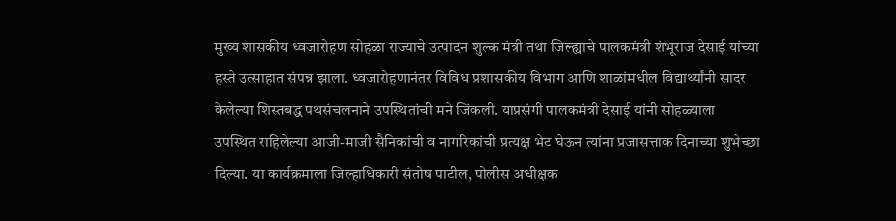मुख्य शासकीय ध्वजारोहण सोहळा राज्याचे उत्पादन शुल्क मंत्री तथा जिल्ह्याचे पालकमंत्री शंभूराज देसाई यांच्या हस्ते उत्साहात संपन्न झाला. ध्वजारोहणानंतर विविध प्रशासकीय विभाग आणि शाळांमधील विद्यार्थ्यांनी सादर केलेल्या शिस्तबद्ध पथसंचलनाने उपस्थितांची मने जिंकली. याप्रसंगी पालकमंत्री देसाई यांनी सोहळ्याला उपस्थित राहिलेल्या आजी-माजी सैनिकांची व नागरिकांची प्रत्यक्ष भेट घेऊन त्यांना प्रजासत्ताक दिनाच्या शुभेच्छा दिल्या. या कार्यक्रमाला जिल्हाधिकारी संतोष पाटील, पोलीस अधीक्षक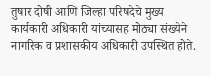तुषार दोषी आणि जिल्हा परिषदेचे मुख्य कार्यकारी अधिकारी यांच्यासह मोठ्या संख्येने नागरिक व प्रशासकीय अधिकारी उपस्थित होते.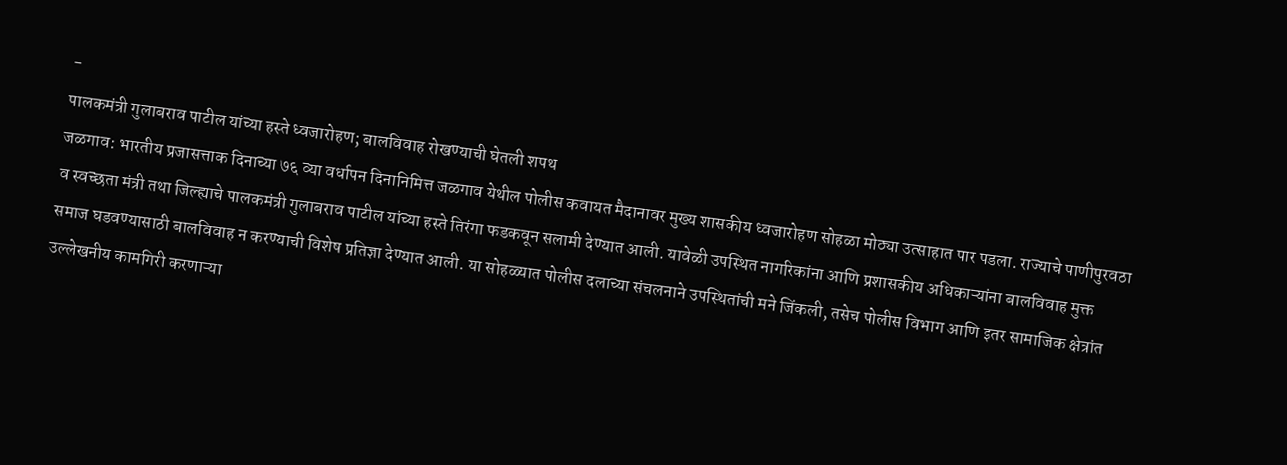-
पालकमंत्री गुलाबराव पाटील यांच्या हस्ते ध्वजारोहण; बालविवाह रोखण्याची घेतली शपथ
जळगाव: भारतीय प्रजासत्ताक दिनाच्या ७६ व्या वर्धापन दिनानिमित्त जळगाव येथील पोलीस कवायत मैदानावर मुख्य शासकीय ध्वजारोहण सोहळा मोठ्या उत्साहात पार पडला. राज्याचे पाणीपुरवठा व स्वच्छता मंत्री तथा जिल्ह्याचे पालकमंत्री गुलाबराव पाटील यांच्या हस्ते तिरंगा फडकवून सलामी देण्यात आली. यावेळी उपस्थित नागरिकांना आणि प्रशासकीय अधिकाऱ्यांना बालविवाह मुक्त समाज घडवण्यासाठी बालविवाह न करण्याची विशेष प्रतिज्ञा देण्यात आली. या सोहळ्यात पोलीस दलाच्या संचलनाने उपस्थितांची मने जिंकली, तसेच पोलीस विभाग आणि इतर सामाजिक क्षेत्रांत उल्लेखनीय कामगिरी करणाऱ्या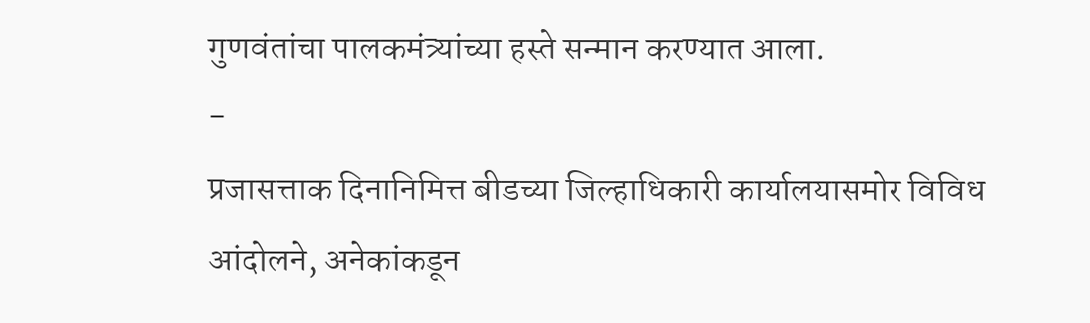गुणवंतांचा पालकमंत्र्यांच्या हस्ते सन्मान करण्यात आला.
-
प्रजासत्ताक दिनानिमित्त बीडच्या जिल्हाधिकारी कार्यालयासमोर विविध आंदोलने, अनेकांकडून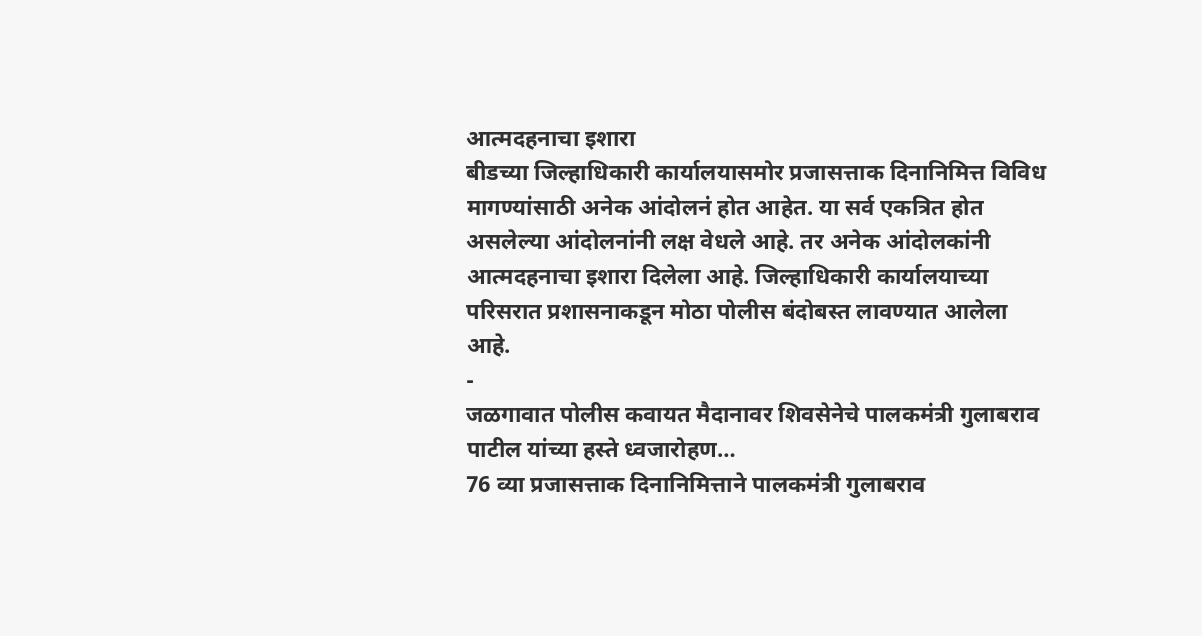आत्मदहनाचा इशारा
बीडच्या जिल्हाधिकारी कार्यालयासमोर प्रजासत्ताक दिनानिमित्त विविध मागण्यांसाठी अनेक आंदोलनं होत आहेत. या सर्व एकत्रित होत असलेल्या आंदोलनांनी लक्ष वेधले आहे. तर अनेक आंदोलकांनी आत्मदहनाचा इशारा दिलेला आहे. जिल्हाधिकारी कार्यालयाच्या परिसरात प्रशासनाकडून मोठा पोलीस बंदोबस्त लावण्यात आलेला आहे.
-
जळगावात पोलीस कवायत मैदानावर शिवसेनेचे पालकमंत्री गुलाबराव पाटील यांच्या हस्ते ध्वजारोहण…
76 व्या प्रजासत्ताक दिनानिमित्ताने पालकमंत्री गुलाबराव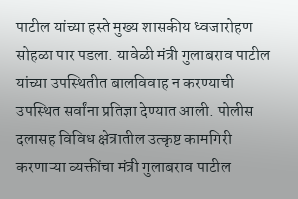पाटील यांच्या हस्ते मुख्य शासकीय ध्वजारोहण सोहळा पार पडला. यावेळी मंत्री गुलाबराव पाटील यांच्या उपस्थितीत बालविवाह न करण्याची उपस्थित सर्वांना प्रतिज्ञा देण्यात आली. पोलीस दलासह विविध क्षेत्रातील उत्कृष्ट कामगिरी करणाऱ्या व्यक्तींचा मंत्री गुलाबराव पाटील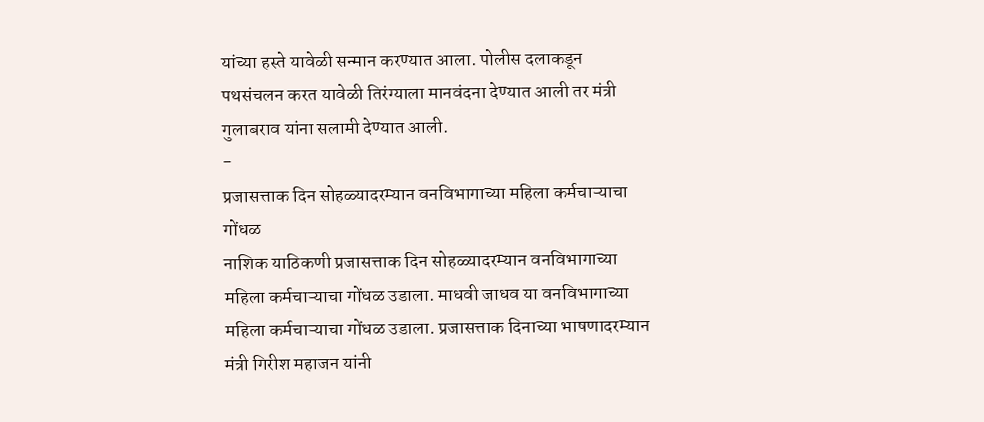यांच्या हस्ते यावेळी सन्मान करण्यात आला. पोलीस दलाकडून पथसंचलन करत यावेळी तिरंग्याला मानवंदना देण्यात आली तर मंत्री गुलाबराव यांना सलामी देण्यात आली.
-
प्रजासत्ताक दिन सोहळ्यादरम्यान वनविभागाच्या महिला कर्मचाऱ्याचा गोंधळ
नाशिक याठिकणी प्रजासत्ताक दिन सोहळ्यादरम्यान वनविभागाच्या महिला कर्मचाऱ्याचा गोंधळ उडाला. माधवी जाधव या वनविभागाच्या महिला कर्मचाऱ्याचा गोंधळ उडाला. प्रजासत्ताक दिनाच्या भाषणादरम्यान मंत्री गिरीश महाजन यांनी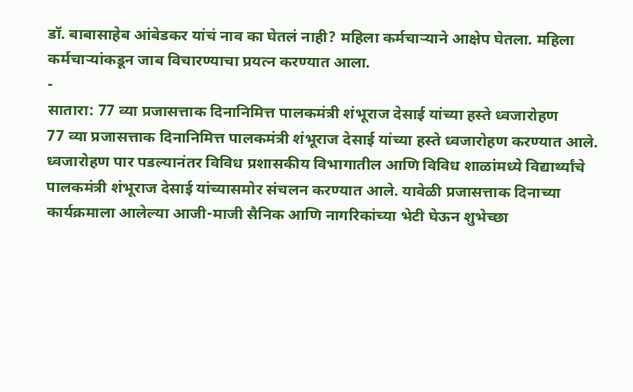डॉ. बाबासाहेब आंबेडकर यांचं नाव का घेतलं नाही? महिला कर्मचाऱ्याने आक्षेप घेतला. महिला कर्मचाऱ्यांकडून जाब विचारण्याचा प्रयत्न करण्यात आला.
-
सातारा: 77 व्या प्रजासत्ताक दिनानिमित्त पालकमंत्री शंभूराज देसाई यांच्या हस्ते ध्वजारोहण
77 व्या प्रजासत्ताक दिनानिमित्त पालकमंत्री शंभूराज देसाई यांच्या हस्ते ध्वजारोहण करण्यात आले. ध्वजारोहण पार पडल्यानंतर विविध प्रशासकीय विभागातील आणि विविध शाळांमध्ये विद्यार्थ्यांचे पालकमंत्री शंभूराज देसाई यांच्यासमोर संचलन करण्यात आले. यावेळी प्रजासत्ताक दिनाच्या कार्यक्रमाला आलेल्या आजी-माजी सैनिक आणि नागरिकांच्या भेटी घेऊन शुभेच्छा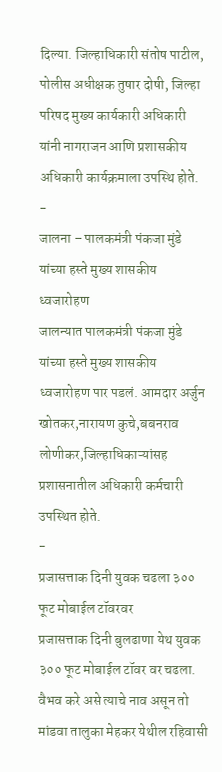दिल्या. जिल्हाधिकारी संतोष पाटील, पोलीस अधीक्षक तुषार दोषी, जिल्हा परिषद मुख्य कार्यकारी अधिकारी यांनी नागराजन आणि प्रशासकीय अधिकारी कार्यक्रमाला उपस्थि होते.
-
जालना – पालकमंत्री पंकजा मुंडे यांच्या हस्ते मुख्य शासकीय ध्वजारोहण
जालन्यात पालकमंत्री पंकजा मुंडे यांच्या हस्ते मुख्य शासकीय ध्वजारोहण पार पडलं. आमदार अर्जुन खोतकर,नारायण कुचे,बबनराव लोणीकर,जिल्हाधिकाऱ्यांसह प्रशासनातील अधिकारी कर्मचारी उपस्थित होते.
-
प्रजासत्ताक दिनी युवक चढला ३०० फूट मोबाईल टॉवरवर
प्रजासत्ताक दिनी बुलढाणा येथ युवक ३०० फूट मोबाईल टॉवर वर चढला. वैभव करे असे त्याचे नाव असून तो मांडवा तालुका मेहकर येथील रहिवासी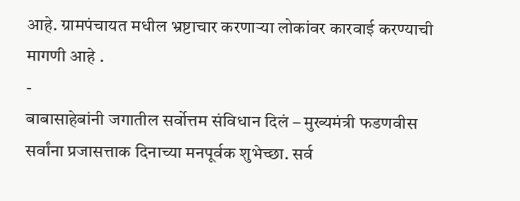आहे. ग्रामपंचायत मधील भ्रष्टाचार करणाऱ्या लोकांवर कारवाई करण्याची मागणी आहे .
-
बाबासाहेबांनी जगातील सर्वोत्तम संविधान दिलं – मुख्यमंत्री फडणवीस
सर्वांना प्रजासत्ताक दिनाच्या मनपूर्वक शुभेच्छा. सर्व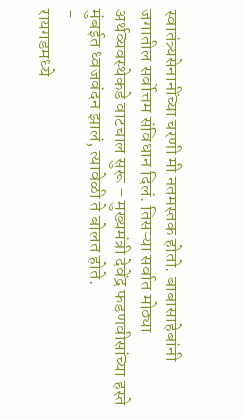स्वातंत्र्यसेनानींच्या चरणी मी नतमस्तक होतो. बाबासाहेबांनी जगातील सर्वोत्तम संविधान दिलं. तिसऱ्या सर्वात मोठ्या अर्थव्यवस्थेकडे वाटचाल सुरू – मुख्यमंत्री देवेंद्र फडणवीसांच्या हस्ते मुंबईत ध्वजवंदन झालं, त्यावेळी ते बोलत होते.
-
रायगडमध्ये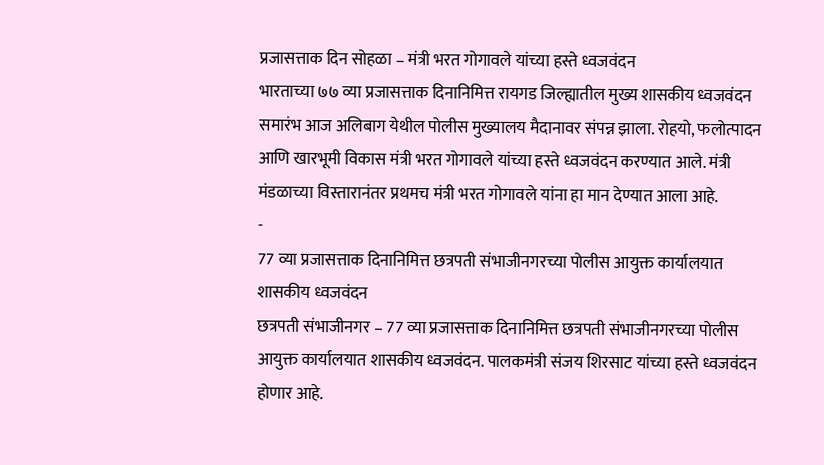प्रजासत्ताक दिन सोहळा – मंत्री भरत गोगावले यांच्या हस्ते ध्वजवंदन
भारताच्या ७७ व्या प्रजासत्ताक दिनानिमित्त रायगड जिल्ह्यातील मुख्य शासकीय ध्वजवंदन समारंभ आज अलिबाग येथील पोलीस मुख्यालय मैदानावर संपन्न झाला. रोहयो, फलोत्पादन आणि खारभूमी विकास मंत्री भरत गोगावले यांच्या हस्ते ध्वजवंदन करण्यात आले. मंत्री मंडळाच्या विस्तारानंतर प्रथमच मंत्री भरत गोगावले यांना हा मान देण्यात आला आहे.
-
77 व्या प्रजासत्ताक दिनानिमित्त छत्रपती संभाजीनगरच्या पोलीस आयुक्त कार्यालयात शासकीय ध्वजवंदन
छत्रपती संभाजीनगर – 77 व्या प्रजासत्ताक दिनानिमित्त छत्रपती संभाजीनगरच्या पोलीस आयुक्त कार्यालयात शासकीय ध्वजवंदन. पालकमंत्री संजय शिरसाट यांच्या हस्ते ध्वजवंदन होणार आहे.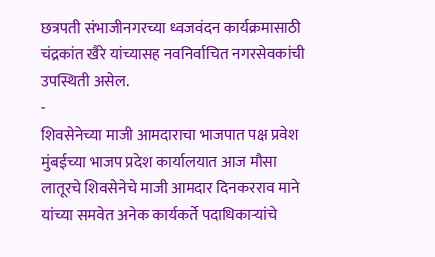छत्रपती संभाजीनगरच्या ध्वजवंदन कार्यक्रमासाठी चंद्रकांत खैरे यांच्यासह नवनिर्वाचित नगरसेवकांची उपस्थिती असेल.
-
शिवसेनेच्या माजी आमदाराचा भाजपात पक्ष प्रवेश
मुंबईच्या भाजप प्रदेश कार्यालयात आज मौसा लातूरचे शिवसेनेचे माजी आमदार दिनकरराव माने यांच्या समवेत अनेक कार्यकर्ते पदाधिकाऱ्यांचे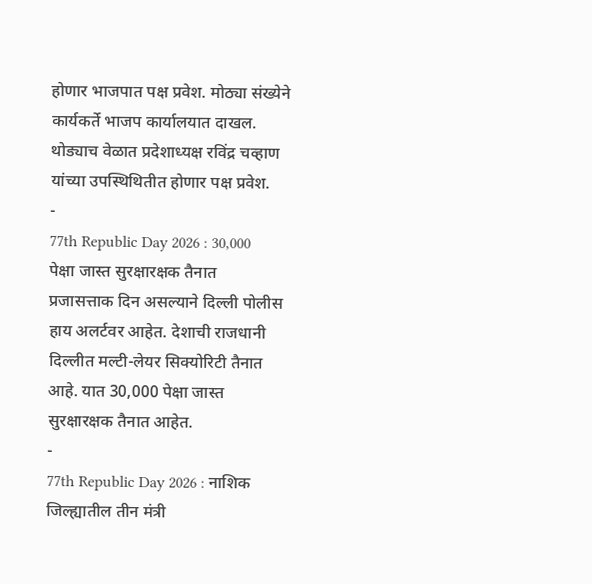होणार भाजपात पक्ष प्रवेश. मोठ्या संख्येने कार्यकर्ते भाजप कार्यालयात दाखल. थोड्याच वेळात प्रदेशाध्यक्ष रविंद्र चव्हाण यांच्या उपस्थिथितीत होणार पक्ष प्रवेश.
-
77th Republic Day 2026 : 30,000 पेक्षा जास्त सुरक्षारक्षक तैनात
प्रजासत्ताक दिन असल्याने दिल्ली पोलीस हाय अलर्टवर आहेत. देशाची राजधानी दिल्लीत मल्टी-लेयर सिक्योरिटी तैनात आहे. यात 30,000 पेक्षा जास्त सुरक्षारक्षक तैनात आहेत.
-
77th Republic Day 2026 : नाशिक जिल्ह्यातील तीन मंत्री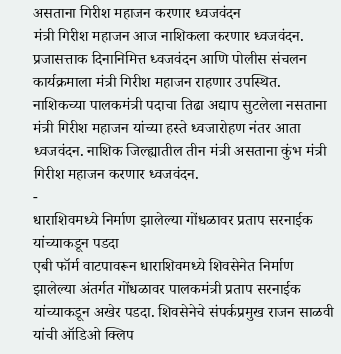असताना गिरीश महाजन करणार ध्वजवंदन
मंत्री गिरीश महाजन आज नाशिकला करणार ध्वजवंदन. प्रजासत्ताक दिनानिमित्त ध्वजवंदन आणि पोलीस संचलन कार्यक्रमाला मंत्री गिरीश महाजन राहणार उपस्थित. नाशिकच्या पालकमंत्री पदाचा तिढा अद्याप सुटलेला नसताना मंत्री गिरीश महाजन यांच्या हस्ते ध्वजारोहण नंतर आता ध्वजवंदन. नाशिक जिल्ह्यातील तीन मंत्री असताना कुंभ मंत्री गिरीश महाजन करणार ध्वजवंदन.
-
धाराशिवमध्ये निर्माण झालेल्या गोंधळावर प्रताप सरनाईक यांच्याकडून पडदा
एबी फॉर्म वाटपावरून धाराशिवमध्ये शिवसेनेत निर्माण झालेल्या अंतर्गत गोंधळावर पालकमंत्री प्रताप सरनाईक यांच्याकडून अखेर पडदा. शिवसेनेचे संपर्कप्रमुख राजन साळवी यांची ऑडिओ क्लिप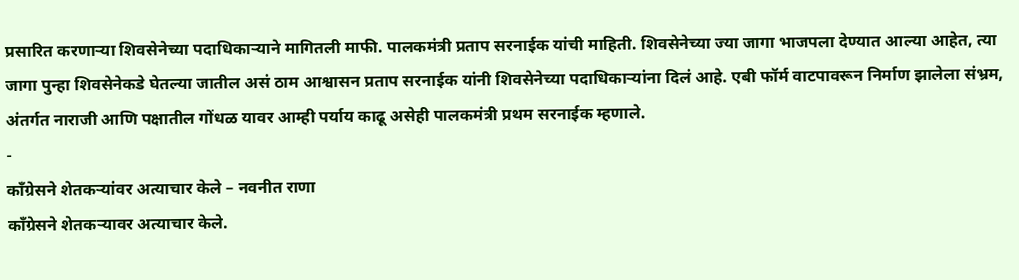प्रसारित करणाऱ्या शिवसेनेच्या पदाधिकाऱ्याने मागितली माफी. पालकमंत्री प्रताप सरनाईक यांची माहिती. शिवसेनेच्या ज्या जागा भाजपला देण्यात आल्या आहेत, त्या जागा पुन्हा शिवसेनेकडे घेतल्या जातील असं ठाम आश्वासन प्रताप सरनाईक यांनी शिवसेनेच्या पदाधिकाऱ्यांना दिलं आहे. एबी फॉर्म वाटपावरून निर्माण झालेला संभ्रम, अंतर्गत नाराजी आणि पक्षातील गोंधळ यावर आम्ही पर्याय काढू असेही पालकमंत्री प्रथम सरनाईक म्हणाले.
-
काँग्रेसने शेतकऱ्यांवर अत्याचार केले – नवनीत राणा
काँग्रेसने शेतकऱ्यावर अत्याचार केले.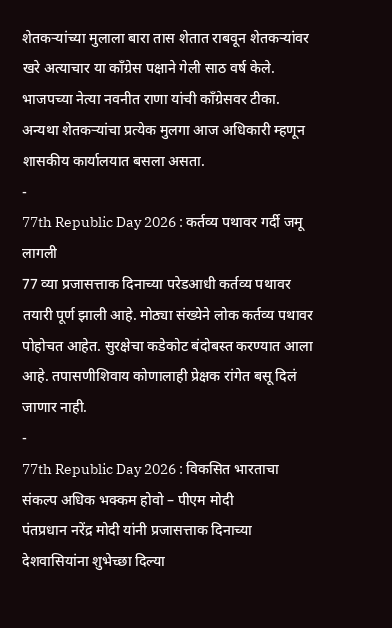शेतकऱ्यांच्या मुलाला बारा तास शेतात राबवून शेतकऱ्यांवर खरे अत्याचार या काँग्रेस पक्षाने गेली साठ वर्ष केले. भाजपच्या नेत्या नवनीत राणा यांची काँग्रेसवर टीका. अन्यथा शेतकऱ्यांचा प्रत्येक मुलगा आज अधिकारी म्हणून शासकीय कार्यालयात बसला असता.
-
77th Republic Day 2026 : कर्तव्य पथावर गर्दी जमू लागली
77 व्या प्रजासत्ताक दिनाच्या परेडआधी कर्तव्य पथावर तयारी पूर्ण झाली आहे. मोठ्या संख्येने लोक कर्तव्य पथावर पोहोचत आहेत. सुरक्षेचा कडेकोट बंदोबस्त करण्यात आला आहे. तपासणीशिवाय कोणालाही प्रेक्षक रांगेत बसू दिलं जाणार नाही.
-
77th Republic Day 2026 : विकसित भारताचा संकल्प अधिक भक्कम होवो – पीएम मोदी
पंतप्रधान नरेंद्र मोदी यांनी प्रजासत्ताक दिनाच्या देशवासियांना शुभेच्छा दिल्या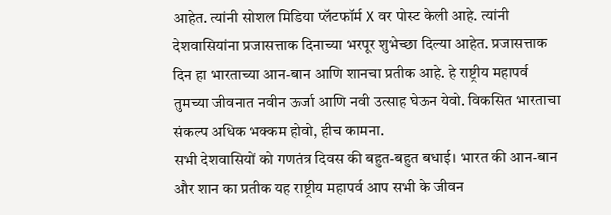आहेत. त्यांनी सोशल मिडिया प्लॅटफॉर्म X वर पोस्ट केली आहे. त्यांनी देशवासियांना प्रजासत्ताक दिनाच्या भरपूर शुभेच्छा दिल्या आहेत. प्रजासत्ताक दिन हा भारताच्या आन-बान आणि शानचा प्रतीक आहे. हे राष्ट्रीय महापर्व तुमच्या जीवनात नवीन ऊर्जा आणि नवी उत्साह घेऊन येवो. विकसित भारताचा संकल्प अधिक भक्कम होवो, हीच कामना.
सभी देशवासियों को गणतंत्र दिवस की बहुत-बहुत बधाई। भारत की आन-बान और शान का प्रतीक यह राष्ट्रीय महापर्व आप सभी के जीवन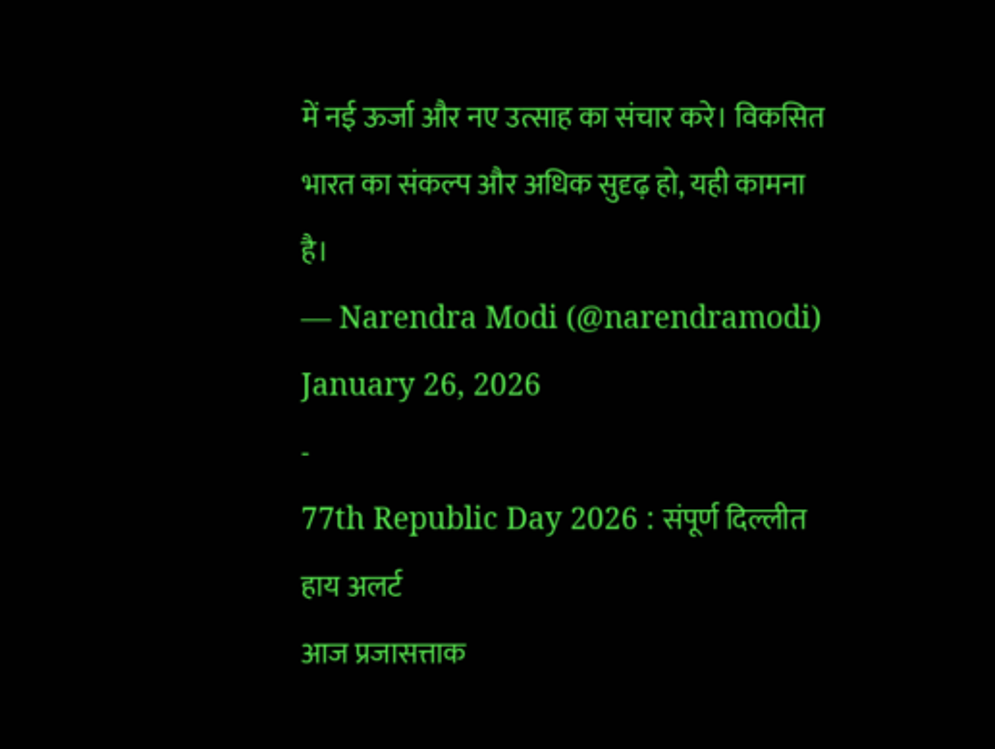में नई ऊर्जा और नए उत्साह का संचार करे। विकसित भारत का संकल्प और अधिक सुदृढ़ हो, यही कामना है।
— Narendra Modi (@narendramodi) January 26, 2026
-
77th Republic Day 2026 : संपूर्ण दिल्लीत हाय अलर्ट
आज प्रजासत्ताक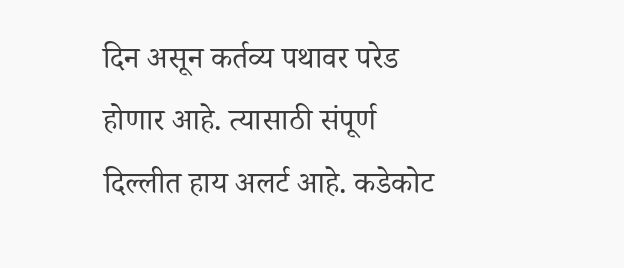दिन असून कर्तव्य पथावर परेड होणार आहे. त्यासाठी संपूर्ण दिल्लीत हाय अलर्ट आहे. कडेकोट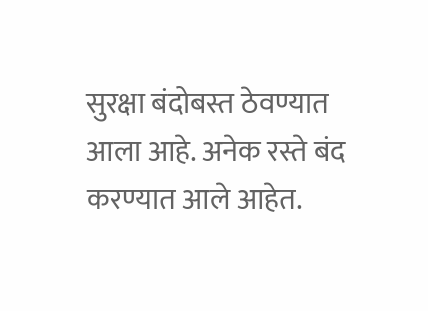सुरक्षा बंदोबस्त ठेवण्यात आला आहे. अनेक रस्ते बंद करण्यात आले आहेत.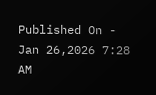Published On - Jan 26,2026 7:28 AM